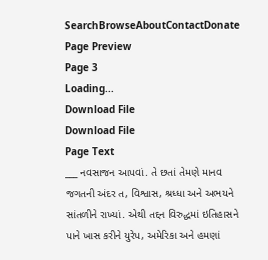SearchBrowseAboutContactDonate
Page Preview
Page 3
Loading...
Download File
Download File
Page Text
___ નવસાજન આપવાં. તે છતાં તેમણે માનવ જગતની અંદર ત, વિશ્વાસ, શ્રધ્ધા અને અભયને સાંતળીને રાખ્યાં. એથી તદ્દન વિરુદ્ધમાં ઇતિહાસને પાને ખાસ કરીને યુરેપ, અમેરિકા અને હમણાં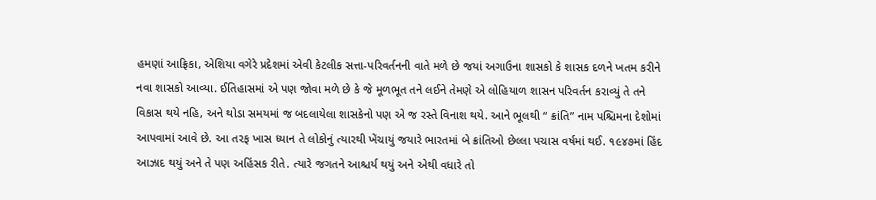હમણાં આફ્રિકા, એશિયા વગેરે પ્રદેશમાં એવી કેટલીક સત્તા-પરિવર્તનની વાતે મળે છે જયાં અગાઉના શાસકો કે શાસક દળને ખતમ કરીને નવા શાસકો આવ્યા. ઈતિહાસમાં એ પણ જોવા મળે છે કે જે મૂળભૂત તને લઈને તેમણે એ લોહિયાળ શાસન પરિવર્તન કરાવ્યું તે તને વિકાસ થયે નહિ, અને થોડા સમયમાં જ બદલાયેલા શાસકેનો પણ એ જ રસ્તે વિનાશ થયે. આને ભૂલથી “ ક્રાંતિ” નામ પશ્ચિમના દેશોમાં આપવામાં આવે છે. આ તરફ ખાસ ધ્યાન તે લોકોનું ત્યારથી ખેંચાયું જયારે ભારતમાં બે ક્રાંતિઓ છેલ્લા પચાસ વર્ષમાં થઈ. ૧૯૪૭માં હિંદ આઝાદ થયું અને તે પણ અહિંસક રીતે. ત્યારે જગતને આશ્ચર્ય થયું અને એથી વધારે તો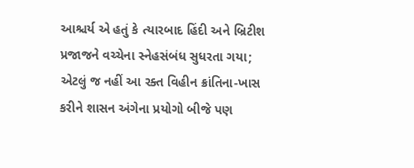આશ્ચર્ય એ હતું કે ત્યારબાદ હિંદી અને બ્રિટીશ પ્રજાજને વચ્ચેના સ્નેહસંબંધ સુધરતા ગયા; એટલું જ નહીં આ રક્ત વિહીન ક્રાંતિના-ખાસ કરીને શાસન અંગેના પ્રયોગો બીજે પણ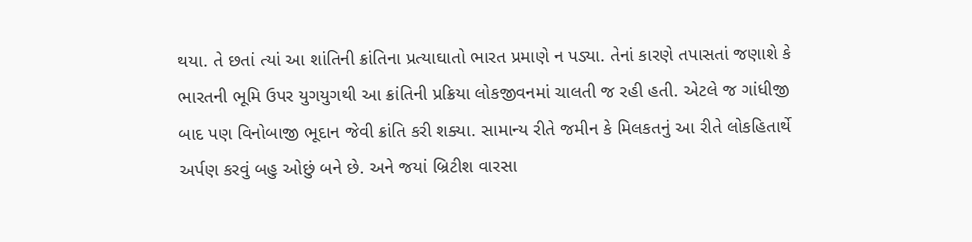થયા. તે છતાં ત્યાં આ શાંતિની ક્રાંતિના પ્રત્યાઘાતો ભારત પ્રમાણે ન પડ્યા. તેનાં કારણે તપાસતાં જણાશે કે ભારતની ભૂમિ ઉપર યુગયુગથી આ ક્રાંતિની પ્રક્રિયા લોકજીવનમાં ચાલતી જ રહી હતી. એટલે જ ગાંધીજી બાદ પણ વિનોબાજી ભૂદાન જેવી ક્રાંતિ કરી શક્યા. સામાન્ય રીતે જમીન કે મિલકતનું આ રીતે લોકહિતાર્થે અર્પણ કરવું બહુ ઓછું બને છે. અને જયાં બ્રિટીશ વારસા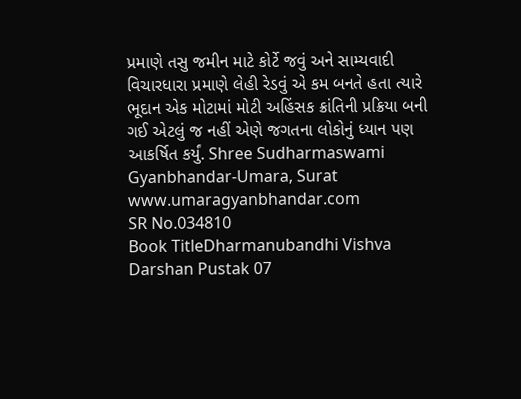પ્રમાણે તસુ જમીન માટે કોર્ટે જવું અને સામ્યવાદી વિચારધારા પ્રમાણે લેહી રેડવું એ કમ બનતે હતા ત્યારે ભૂદાન એક મોટામાં મોટી અહિંસક ક્રાંતિની પ્રક્રિયા બની ગઈ એટલું જ નહીં એણે જગતના લોકોનું ધ્યાન પણ આકર્ષિત કર્યું. Shree Sudharmaswami Gyanbhandar-Umara, Surat www.umaragyanbhandar.com
SR No.034810
Book TitleDharmanubandhi Vishva Darshan Pustak 07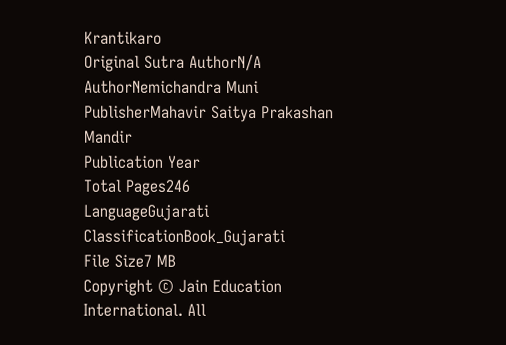Krantikaro
Original Sutra AuthorN/A
AuthorNemichandra Muni
PublisherMahavir Saitya Prakashan Mandir
Publication Year
Total Pages246
LanguageGujarati
ClassificationBook_Gujarati
File Size7 MB
Copyright © Jain Education International. All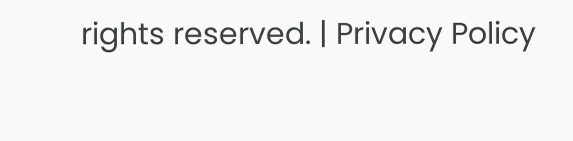rights reserved. | Privacy Policy